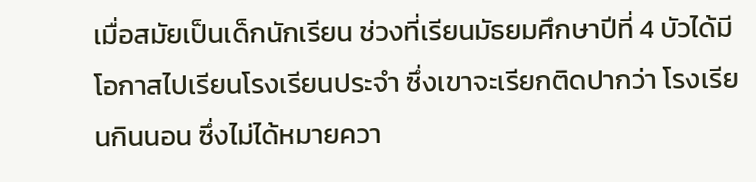เมื่อสมัยเป็นเด็กนักเรียน ช่วงที่เรียนมัธยมศึกษาปีที่ 4 บัวได้มีโอกาสไปเรียนโรงเรียนประจำ ซึ่งเขาจะเรียกติดปากว่า โรงเรียนกินนอน ซึ่งไม่ได้หมายควา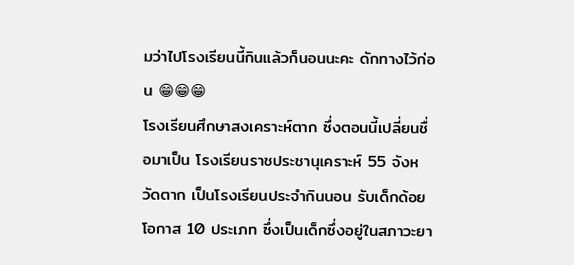มว่าไปโรงเรียนนี้กินแล้วก็นอนนะคะ ดักทางไว้ก่อน 😁😁😁
โรงเรียนศึกษาสงเคราะห์ตาก ซึ่งตอนนี้เปลี่ยนชื่อมาเป็น โรงเรียนราชประชานุเคราะห์ 55 จังหวัดตาก เป็นโรงเรียนประจำกินนอน รับเด็กด้อยโอกาส 10 ประเภท ซึ่งเป็นเด็กซึ่งอยู่ในสภาวะยา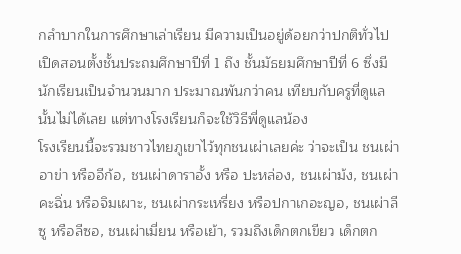กลำบากในการศึกษาเล่าเรียน มีความเป็นอยู่ด้อยกว่าปกติทั่วไป เปิดสอนตั้งชั้นประถมศึกษาปีที่ 1 ถึง ชั้นมัธยมศึกษาปีที่ 6 ซึ่งมีนักเรียนเป็นจำนวนมาก ประมาณพันกว่าคน เทียบกับครูที่ดูแลนั้นไม่ได้เลย แต่ทางโรงเรียนก็จะใช้วิธีพี่ดูแลน้อง
โรงเรียนนี้จะรวมชาวไทยภูเขาไว้ทุกชนเผ่าเลยค่ะ ว่าจะเป็น ชนเผ่าอาข่า หรืออีก้อ, ชนเผ่าดาราอั้ง หรือ ปะหล่อง, ชนเผ่าม้ง, ชนเผ่าคะฉิ่น หรือจิมเผาะ, ชนเผ่ากระเหรี่ยง หรือปกาเกอะญอ, ชนเผ่าลีซู หรือลีซอ, ชนเผ่าเมี่ยน หรือเย้า, รวมถึงเด็กตกเขียว เด็กตก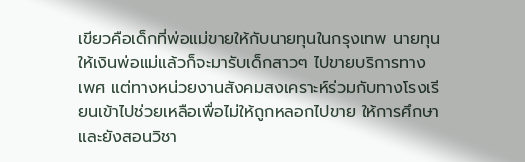เขียวคือเด็กที่พ่อแม่ขายให้กับนายทุนในกรุงเทพ นายทุนให้เงินพ่อแม่แล้วก็จะมารับเด็กสาวๆ ไปขายบริการทางเพศ แต่ทางหน่วยงานสังคมสงเคราะห์ร่วมกับทางโรงเรียนเข้าไปช่วยเหลือเพื่อไม่ให้ถูกหลอกไปขาย ให้การศึกษา และยังสอนวิชา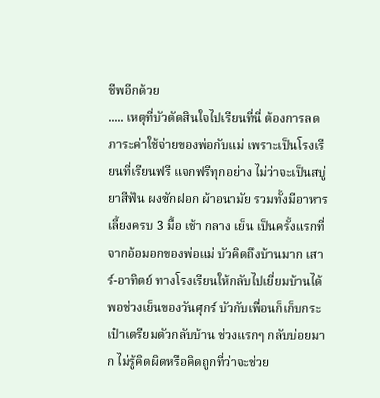ชีพอีกด้วย
..... เหตุที่บัวตัดสินใจไปเรียนที่นี่ ต้องการลดภาระค่าใช้จ่ายของพ่อกับแม่ เพราะเป็นโรงเรียนที่เรียนฟรี แจกฟรีทุกอย่าง ไม่ว่าจะเป็นสบู่ ยาสีฟัน ผงซักฝอก ผ้าอนามัย รวมทั้งมีอาหารเลี้ยงครบ 3 มื้อ เช้า กลาง เย็น เป็นครั้งแรกที่จากอ้อมอกของพ่อแม่ บัวคิดถึงบ้านมาก เสาร์-อาทิตย์ ทางโรงเรียนให้กลับไปเยี่ยมบ้านได้ พอช่วงเย็นของวันศุกร์ บัวกับเพื่อนก็เก็บกระเป๋าเตรียมตัวกลับบ้าน ช่วงแรกๆ กลับบ่อยมาก ไม่รู้คิดผิดหรือคิดถูกที่ว่าจะช่วย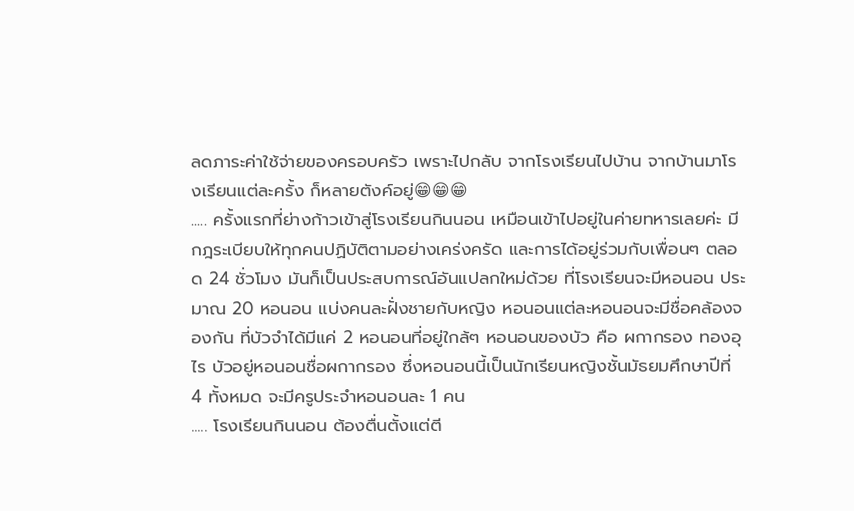ลดภาระค่าใช้จ่ายของครอบครัว เพราะไปกลับ จากโรงเรียนไปบ้าน จากบ้านมาโรงเรียนแต่ละครั้ง ก็หลายตังค์อยู่😁😁😁
..... ครั้งแรกที่ย่างก้าวเข้าสู่โรงเรียนกินนอน เหมือนเข้าไปอยู่ในค่ายทหารเลยค่ะ มีกฎระเบียบให้ทุกคนปฏิบัติตามอย่างเคร่งครัด และการได้อยู่ร่วมกับเพื่อนๆ ตลอด 24 ชั่วโมง มันก็เป็นประสบการณ์อันแปลกใหม่ด้วย ที่โรงเรียนจะมีหอนอน ประมาณ 20 หอนอน แบ่งคนละฝั่งชายกับหญิง หอนอนแต่ละหอนอนจะมีชื่อคล้องจองกัน ที่บัวจำได้มีแค่ 2 หอนอนที่อยู่ใกล้ๆ หอนอนของบัว คือ ผกากรอง ทองอุไร บัวอยู่หอนอนชื่อผกากรอง ซึ่งหอนอนนี้เป็นนักเรียนหญิงชั้นมัธยมศึกษาปีที่ 4 ทั้งหมด จะมีครูประจำหอนอนละ 1 คน
..... โรงเรียนกินนอน ต้องตื่นตั้งแต่ตี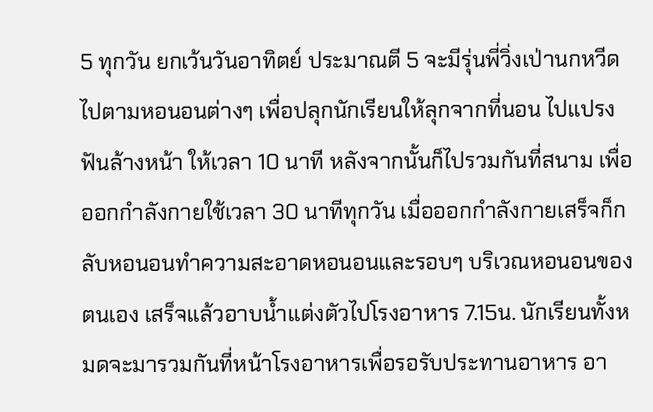5 ทุกวัน ยกเว้นวันอาทิตย์ ประมาณตี 5 จะมีรุ่นพี่วิ่งเป่านกหวีดไปตามหอนอนต่างๆ เพื่อปลุกนักเรียนให้ลุกจากที่นอน ไปแปรงฟันล้างหน้า ให้เวลา 10 นาที หลังจากนั้นก็ไปรวมกันที่สนาม เพื่อออกกำลังกายใช้เวลา 30 นาทีทุกวัน เมื่อออกกำลังกายเสร็จก็กลับหอนอนทำความสะอาดหอนอนและรอบๆ บริเวณหอนอนของตนเอง เสร็จแล้วอาบน้ำแต่งตัวไปโรงอาหาร 7.15น. นักเรียนทั้งหมดจะมารวมกันที่หน้าโรงอาหารเพื่อรอรับประทานอาหาร อา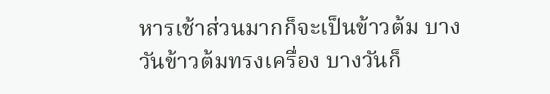หารเช้าส่วนมากก็จะเป็นข้าวต้ม บางวันข้าวต้มทรงเครื่อง บางวันก็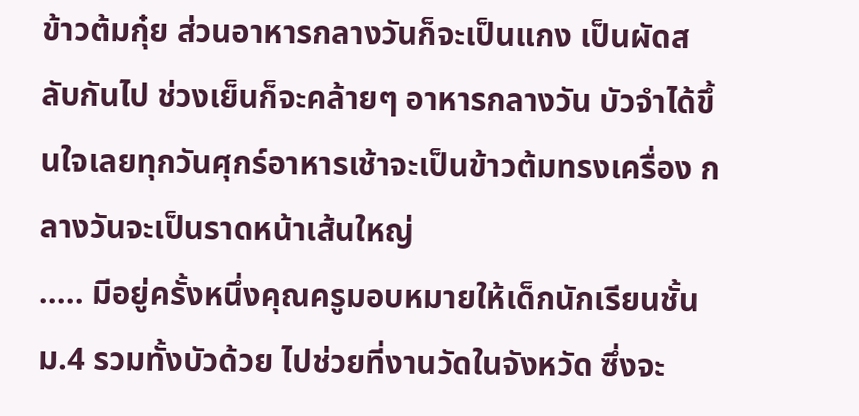ข้าวต้มกุ๋ย ส่วนอาหารกลางวันก็จะเป็นแกง เป็นผัดสลับกันไป ช่วงเย็นก็จะคล้ายๆ อาหารกลางวัน บัวจำได้ขึ้นใจเลยทุกวันศุกร์อาหารเช้าจะเป็นข้าวต้มทรงเครื่อง กลางวันจะเป็นราดหน้าเส้นใหญ่
..... มีอยู่ครั้งหนึ่งคุณครูมอบหมายให้เด็กนักเรียนชั้นม.4 รวมทั้งบัวด้วย ไปช่วยที่งานวัดในจังหวัด ซึ่งจะ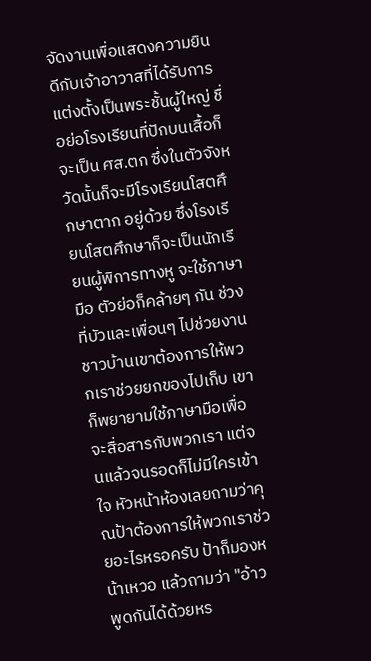จัดงานเพื่อแสดงความยินดีกับเจ้าอาวาสที่ได้รับการแต่งตั้งเป็นพระชั้นผู้ใหญ่ ชื่อย่อโรงเรียนที่ปักบนเสื้อก็จะเป็น ศส.ตก ซึ่งในตัวจังหวัดนั้นก็จะมีโรงเรียนโสตศึกษาตาก อยู่ด้วย ซึ่งโรงเรียนโสตศึกษาก็จะเป็นนักเรียนผู้พิการทางหู จะใช้ภาษามือ ตัวย่อก็คล้ายๆ กัน ช่วงที่บัวและเพื่อนๆ ไปช่วยงาน ชาวบ้านเขาต้องการให้พวกเราช่วยยกของไปเก็บ เขาก็พยายามใช้ภาษามือเพื่อจะสื่อสารกับพวกเรา แต่จนแล้วจนรอดก็ไม่มีใครเข้าใจ หัวหน้าห้องเลยถามว่าคุณป้าต้องการให้พวกเราช่วยอะไรหรอครับ ป้าก็มองหน้าเหวอ แล้วถามว่า "อ้าว พูดกันได้ด้วยหร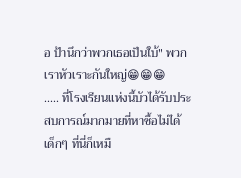อ ป้านึกว่าพวกเธอเป็นใบ้" พวกเราหัวเราะกันใหญ่😁😁😁
..... ที่โรงเรียนแห่งนี้บัวได้รับประสบการณ์มากมายที่หาซื้อไม่ได้ เด็กๆ ที่นี่ก็เหมื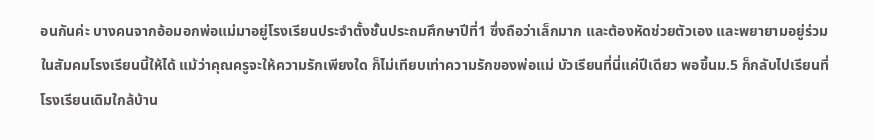อนกันค่ะ บางคนจากอ้อมอกพ่อแม่มาอยู่โรงเรียนประจำตั้งชั้นประถมศึกษาปีที่1 ซึ่งถือว่าเล็กมาก และต้องหัดช่วยตัวเอง และพยายามอยู่ร่วมในสัมคมโรงเรียนนี้ให้ได้ แม้ว่าคุณครูจะให้ความรักเพียงใด ก็ไม่เทียบเท่าความรักของพ่อแม่ บัวเรียนที่นี่แค่ปีเดียว พอขึ้นม.5 ก็กลับไปเรียนที่โรงเรียนเดิมใกล้บ้าน